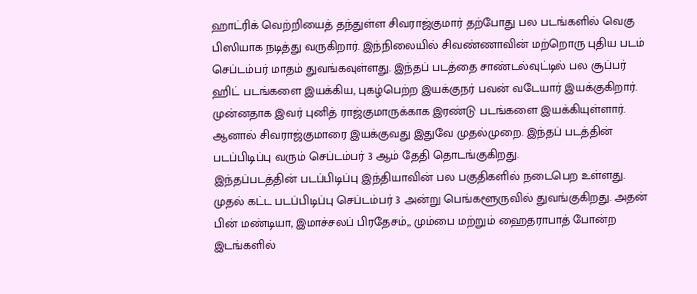ஹாட்ரிக் வெற்றியைத் தந்துள்ள சிவராஜ்குமார் தற்போது பல படங்களில் வெகு பிஸியாக நடித்து வருகிறார். இந்நிலையில் சிவண்ணாவின் மற்றொரு புதிய படம் செப்டம்பர் மாதம் துவங்கவுள்ளது. இந்தப் படத்தை சாண்டல்வுட்டில் பல சூப்பர் ஹிட் படங்களை இயக்கிய, புகழ்பெற்ற இயக்குநர் பவன் வடேயார் இயக்குகிறார். முன்னதாக இவர் புனித் ராஜ்குமாருக்காக இரண்டு படங்களை இயக்கியுள்ளார். ஆனால் சிவராஜ்குமாரை இயக்குவது இதுவே முதல்முறை. இந்தப் படத்தின் படப்பிடிப்பு வரும் செப்டம்பர் 3 ஆம் தேதி தொடங்குகிறது.
இந்தப்படத்தின் படப்பிடிப்பு இந்தியாவின் பல பகுதிகளில் நடைபெற உள்ளது. முதல் கட்ட படப்பிடிப்பு செப்டம்பர் 3 அன்று பெங்களூருவில் துவங்குகிறது. அதன் பின் மண்டியா, இமாச்சலப் பிரதேசம்,, மும்பை மற்றும் ஹைதராபாத் போன்ற இடங்களில்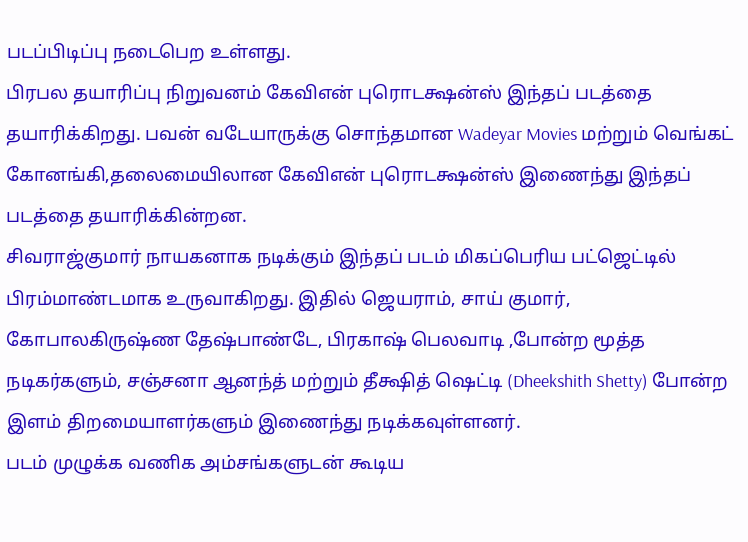படப்பிடிப்பு நடைபெற உள்ளது.
பிரபல தயாரிப்பு நிறுவனம் கேவிஎன் புரொடக்ஷன்ஸ் இந்தப் படத்தை தயாரிக்கிறது. பவன் வடேயாருக்கு சொந்தமான Wadeyar Movies மற்றும் வெங்கட் கோனங்கி,தலைமையிலான கேவிஎன் புரொடக்ஷன்ஸ் இணைந்து இந்தப் படத்தை தயாரிக்கின்றன.
சிவராஜ்குமார் நாயகனாக நடிக்கும் இந்தப் படம் மிகப்பெரிய பட்ஜெட்டில் பிரம்மாண்டமாக உருவாகிறது. இதில் ஜெயராம், சாய் குமார், கோபாலகிருஷ்ண தேஷ்பாண்டே, பிரகாஷ் பெலவாடி ,போன்ற மூத்த நடிகர்களும், சஞ்சனா ஆனந்த் மற்றும் தீக்ஷித் ஷெட்டி (Dheekshith Shetty) போன்ற இளம் திறமையாளர்களும் இணைந்து நடிக்கவுள்ளனர்.
படம் முழுக்க வணிக அம்சங்களுடன் கூடிய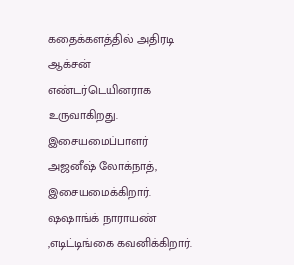கதைக்களத்தில் அதிரடி ஆக்சன் எண்டர்டெயினராக உருவாகிறது. இசையமைப்பாளர் அஜனீஷ் லோக்நாத், இசையமைக்கிறார். ஷஷாங்க் நாராயண் ,எடிட்டிங்கை கவனிக்கிறார்.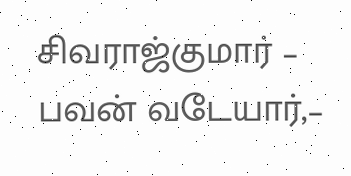சிவராஜ்குமார் – பவன் வடேயார்,–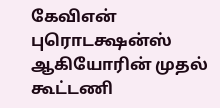கேவிஎன் புரொடக்ஷன்ஸ் ஆகியோரின் முதல் கூட்டணி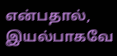என்பதால், இயல்பாகவே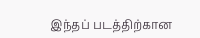இந்தப் படத்திற்கான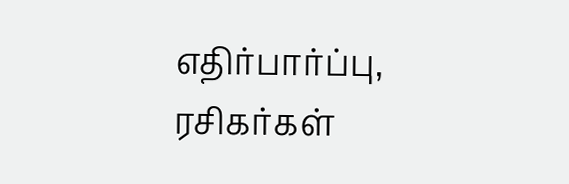எதிர்பார்ப்பு, ரசிகர்கள்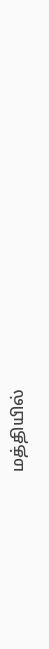மத்தியில்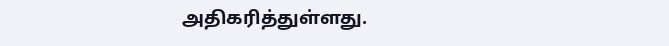அதிகரித்துள்ளது.